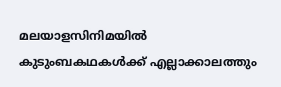മലയാളസിനിമയിൽ കുടുംബകഥകൾക്ക് എല്ലാക്കാലത്തും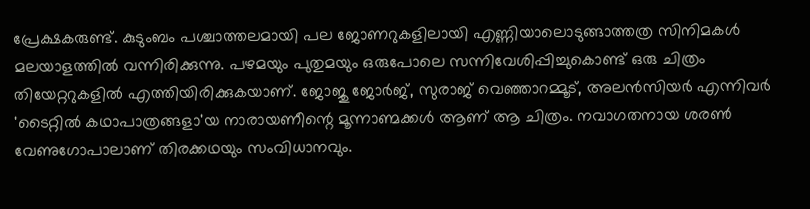പ്രേക്ഷകരുണ്ട്. കുടുംബം പശ്ചാത്തലമായി പല ജോണറുകളിലായി എണ്ണിയാലൊടുങ്ങാത്തത്ര സിനിമകൾ മലയാളത്തിൽ വന്നിരിക്കുന്നു. പഴമയും പുതുമയും ഒരുപോലെ സന്നിവേശിപ്പിച്ചുകൊണ്ട് ഒരു ചിത്രം തിയേറ്ററുകളിൽ എത്തിയിരിക്കുകയാണ്. ജോജു ജോർജ്, സുരാജ് വെഞ്ഞാറമ്മൂട്, അലൻസിയർ എന്നിവർ 'ടൈറ്റിൽ കഥാപാത്രങ്ങളാ'യ നാരായണീന്റെ മൂന്നാണ്മക്കൾ ആണ് ആ ചിത്രം. നവാഗതനായ ശരൺ വേണുഗോപാലാണ് തിരക്കഥയും സംവിധാനവും.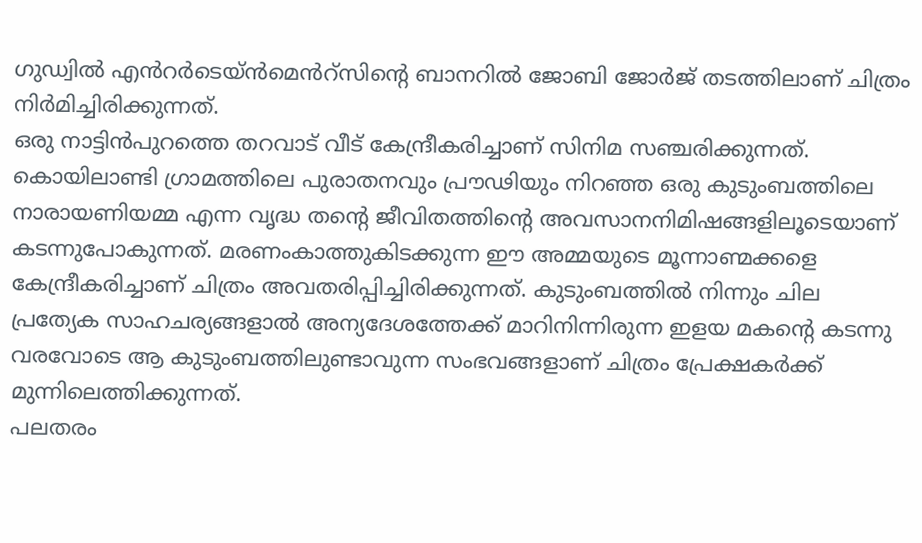ഗുഡ്വിൽ എൻറർടെയ്ൻമെൻറ്സിന്റെ ബാനറിൽ ജോബി ജോർജ് തടത്തിലാണ് ചിത്രം നിർമിച്ചിരിക്കുന്നത്.
ഒരു നാട്ടിൻപുറത്തെ തറവാട് വീട് കേന്ദ്രീകരിച്ചാണ് സിനിമ സഞ്ചരിക്കുന്നത്. കൊയിലാണ്ടി ഗ്രാമത്തിലെ പുരാതനവും പ്രൗഢിയും നിറഞ്ഞ ഒരു കുടുംബത്തിലെ നാരായണിയമ്മ എന്ന വൃദ്ധ തന്റെ ജീവിതത്തിന്റെ അവസാനനിമിഷങ്ങളിലൂടെയാണ് കടന്നുപോകുന്നത്. മരണംകാത്തുകിടക്കുന്ന ഈ അമ്മയുടെ മൂന്നാണ്മക്കളെ കേന്ദ്രീകരിച്ചാണ് ചിത്രം അവതരിപ്പിച്ചിരിക്കുന്നത്. കുടുംബത്തിൽ നിന്നും ചില പ്രത്യേക സാഹചര്യങ്ങളാൽ അന്യദേശത്തേക്ക് മാറിനിന്നിരുന്ന ഇളയ മകൻ്റെ കടന്നു വരവോടെ ആ കുടുംബത്തിലുണ്ടാവുന്ന സംഭവങ്ങളാണ് ചിത്രം പ്രേക്ഷകർക്ക് മുന്നിലെത്തിക്കുന്നത്.
പലതരം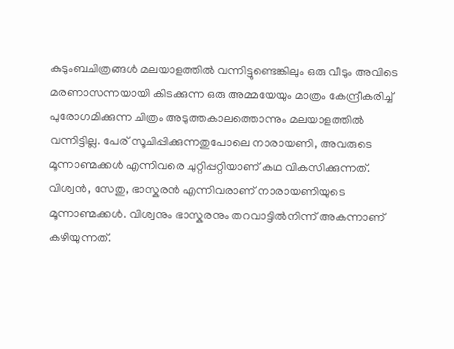കുടുംബചിത്രങ്ങൾ മലയാളത്തിൽ വന്നിട്ടുണ്ടെങ്കിലും ഒരു വീടും അവിടെ മരണാസന്നയായി കിടക്കുന്ന ഒരു അമ്മയേയും മാത്രം കേന്ദ്രീകരിച്ച് പുരോഗമിക്കുന്ന ചിത്രം അടുത്തകാലത്തൊന്നും മലയാളത്തിൽ വന്നിട്ടില്ല. പേര് സൂചിപ്പിക്കുന്നതുപോലെ നാരായണി, അവരുടെ മൂന്നാണ്മക്കൾ എന്നിവരെ ചുറ്റിപ്പറ്റിയാണ് കഥ വികസിക്കുന്നത്. വിശ്വൻ, സേതു, ഭാസ്കരൻ എന്നിവരാണ് നാരായണിയുടെ മൂന്നാണ്മക്കൾ. വിശ്വനും ഭാസ്കരനും തറവാട്ടിൽനിന്ന് അകന്നാണ് കഴിയുന്നത്.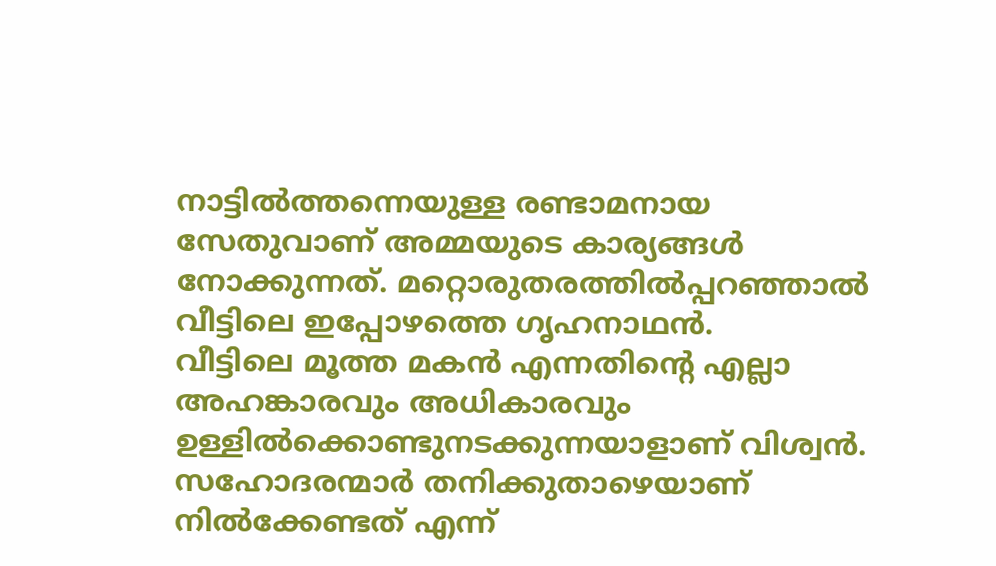നാട്ടിൽത്തന്നെയുള്ള രണ്ടാമനായ സേതുവാണ് അമ്മയുടെ കാര്യങ്ങൾ നോക്കുന്നത്. മറ്റൊരുതരത്തിൽപ്പറഞ്ഞാൽ വീട്ടിലെ ഇപ്പോഴത്തെ ഗൃഹനാഥൻ.
വീട്ടിലെ മൂത്ത മകൻ എന്നതിന്റെ എല്ലാ അഹങ്കാരവും അധികാരവും ഉള്ളിൽക്കൊണ്ടുനടക്കുന്നയാളാണ് വിശ്വൻ. സഹോദരന്മാർ തനിക്കുതാഴെയാണ് നിൽക്കേണ്ടത് എന്ന്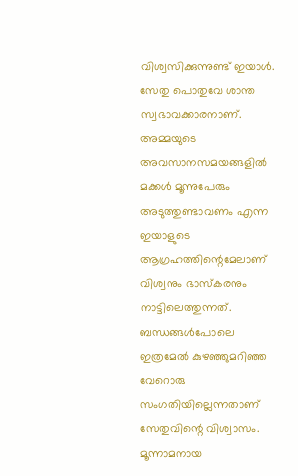വിശ്വസിക്കുന്നുണ്ട് ഇയാൾ. സേതു പൊതുവേ ശാന്ത സ്വഭാവക്കാരനാണ്. അമ്മയുടെ അവസാനസമയങ്ങളിൽ മക്കൾ മൂന്നുപേരും അടുത്തുണ്ടാവണം എന്ന ഇയാളുടെ ആഗ്രഹത്തിന്റെമേലാണ് വിശ്വനും ഭാസ്കരനും നാട്ടിലെത്തുന്നത്. ബന്ധങ്ങൾപോലെ ഇത്രമേൽ കുഴഞ്ഞുമറിഞ്ഞ വേറൊരു സംഗതിയില്ലെന്നതാണ് സേതുവിന്റെ വിശ്വാസം. മൂന്നാമനായ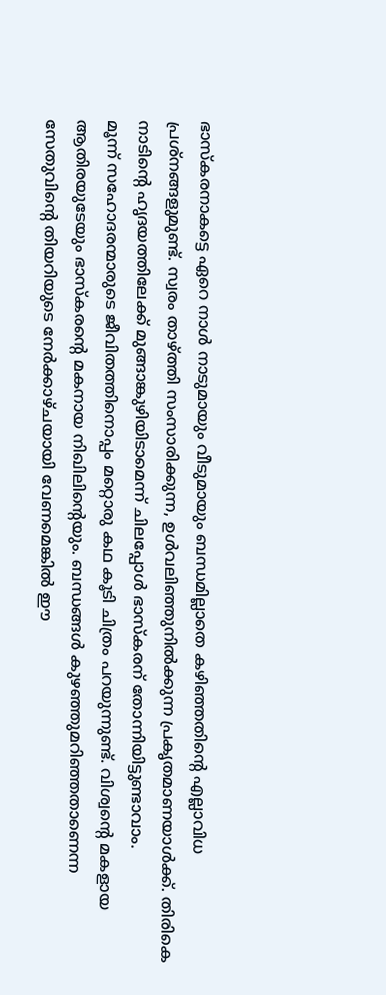ഭാസ്കരനാകട്ടെ ഏറെ നാൾ നാടുമായും വീടുമായും ബന്ധമില്ലാതെ കഴിഞ്ഞതിന്റെ എല്ലാവിധ പ്രശ്നങ്ങളുമുണ്ട്. സ്വരം താഴ്ത്തി സംസാരിക്കുന്ന, ഉൾവലിഞ്ഞുനിൽക്കുന്ന പ്രകൃതമാണയാൾക്ക്. തിരികെ നാടിന്റെ ഹൃദയത്തിലേക്ക് മുങ്ങാങ്കുഴിയിടാമെന്ന് ചിലപ്പോൾ ഭാസ്കരന് തോന്നിയിട്ടുണ്ടാവാം.
മൂന്ന് സഹോദരന്മാരുടെ ജീവിതത്തിനൊപ്പം മറ്റൊരു കഥ കൂടി ചിത്രം പറയുന്നുണ്ട്. വിശ്വന്റെ മകളായ ആതിരയുടേയും ഭാസ്കരന്റെ മകനായ നിഖിലിന്റെയും. ബന്ധങ്ങൾ കുഴഞ്ഞുമറിഞ്ഞതാണെന്ന സേതുവിന്റെ തിയറിയുടെ നേർക്കാഴ്ചയായി വേണമെങ്കിൽ ഈ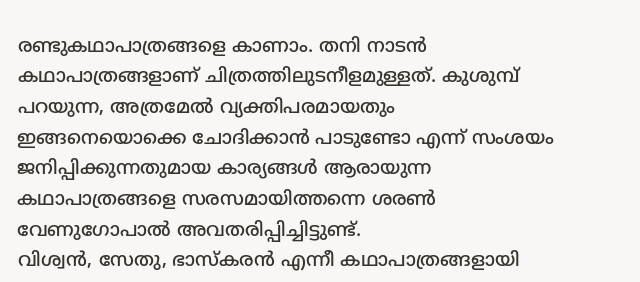രണ്ടുകഥാപാത്രങ്ങളെ കാണാം. തനി നാടൻ കഥാപാത്രങ്ങളാണ് ചിത്രത്തിലുടനീളമുള്ളത്. കുശുമ്പ് പറയുന്ന, അത്രമേൽ വ്യക്തിപരമായതും ഇങ്ങനെയൊക്കെ ചോദിക്കാൻ പാടുണ്ടോ എന്ന് സംശയം ജനിപ്പിക്കുന്നതുമായ കാര്യങ്ങൾ ആരായുന്ന കഥാപാത്രങ്ങളെ സരസമായിത്തന്നെ ശരൺ വേണുഗോപാൽ അവതരിപ്പിച്ചിട്ടുണ്ട്.
വിശ്വൻ, സേതു, ഭാസ്കരൻ എന്നീ കഥാപാത്രങ്ങളായി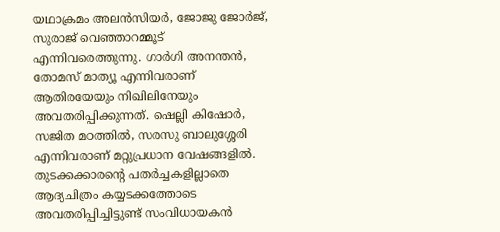യഥാക്രമം അലൻസിയർ, ജോജു ജോർജ്, സുരാജ് വെഞ്ഞാറമ്മൂട് എന്നിവരെത്തുന്നു. ഗാർഗി അനന്തൻ, തോമസ് മാത്യൂ എന്നിവരാണ് ആതിരയേയും നിഖിലിനേയും അവതരിപ്പിക്കുന്നത്. ഷെല്ലി കിഷോർ, സജിത മഠത്തിൽ, സരസു ബാലുശ്ശേരി എന്നിവരാണ് മറ്റുപ്രധാന വേഷങ്ങളിൽ.
തുടക്കക്കാരന്റെ പതർച്ചകളില്ലാതെ ആദ്യചിത്രം കയ്യടക്കത്തോടെ അവതരിപ്പിച്ചിട്ടുണ്ട് സംവിധായകൻ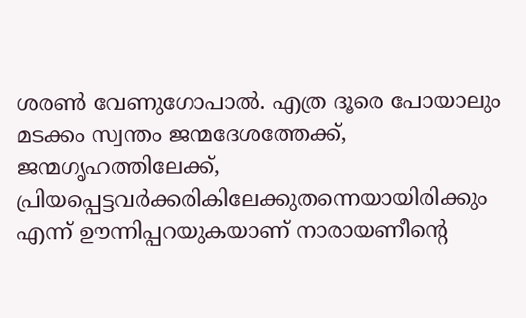ശരൺ വേണുഗോപാൽ. എത്ര ദൂരെ പോയാലും മടക്കം സ്വന്തം ജന്മദേശത്തേക്ക്, ജന്മഗൃഹത്തിലേക്ക്, പ്രിയപ്പെട്ടവർക്കരികിലേക്കുതന്നെയായിരിക്കും എന്ന് ഊന്നിപ്പറയുകയാണ് നാരായണീന്റെ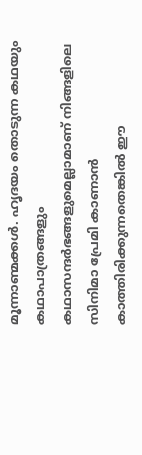മൂന്നാണ്മക്കൾ. ഹൃദയം തൊടുന്ന കഥയും കഥാപാത്രങ്ങളും കഥാസന്ദർഭങ്ങളുമെല്ലാമാണ് നിങ്ങളിലെ സിനിമാ പ്രേമി കാണാൻ കാത്തിരിക്കുന്നതെങ്കിൽ ഈ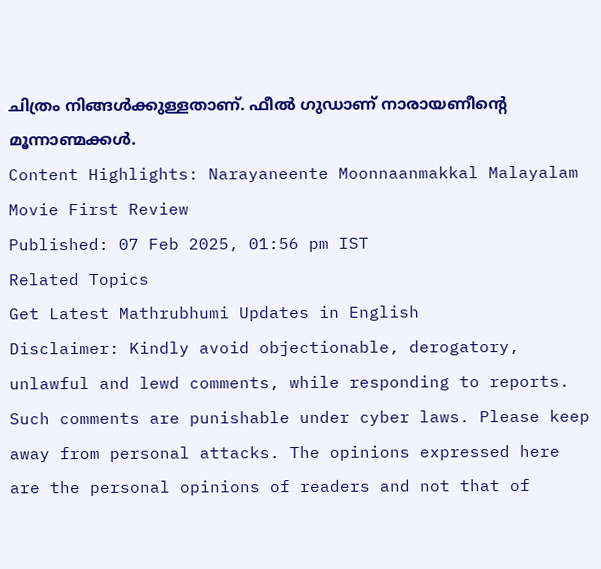ചിത്രം നിങ്ങൾക്കുള്ളതാണ്. ഫീൽ ഗുഡാണ് നാരായണീന്റെ മൂന്നാണ്മക്കൾ.
Content Highlights: Narayaneente Moonnaanmakkal Malayalam Movie First Review
Published: 07 Feb 2025, 01:56 pm IST
Related Topics
Get Latest Mathrubhumi Updates in English
Disclaimer: Kindly avoid objectionable, derogatory, unlawful and lewd comments, while responding to reports. Such comments are punishable under cyber laws. Please keep away from personal attacks. The opinions expressed here are the personal opinions of readers and not that of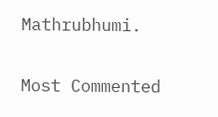Mathrubhumi.


Most Commented